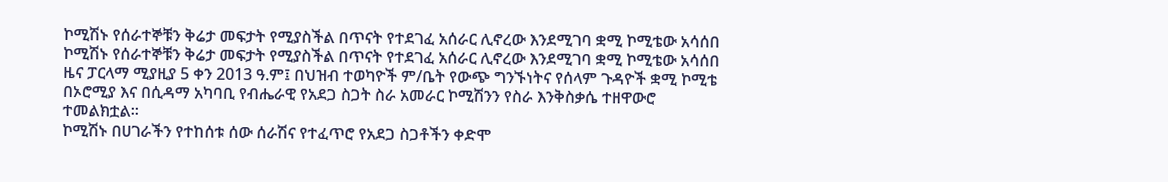ኮሚሽኑ የሰራተኞቹን ቅሬታ መፍታት የሚያስችል በጥናት የተደገፈ አሰራር ሊኖረው እንደሚገባ ቋሚ ኮሚቴው አሳሰበ
ኮሚሽኑ የሰራተኞቹን ቅሬታ መፍታት የሚያስችል በጥናት የተደገፈ አሰራር ሊኖረው እንደሚገባ ቋሚ ኮሚቴው አሳሰበ
ዜና ፓርላማ ሚያዚያ 5 ቀን 2013 ዓ.ም፤ በህዝብ ተወካዮች ም/ቤት የውጭ ግንኙነትና የሰላም ጉዳዮች ቋሚ ኮሚቴ በኦሮሚያ እና በሲዳማ አካባቢ የብሔራዊ የአደጋ ስጋት ስራ አመራር ኮሚሽንን የስራ እንቅስቃሴ ተዘዋውሮ ተመልክቷል፡፡
ኮሚሽኑ በሀገራችን የተከሰቱ ሰው ሰራሽና የተፈጥሮ የአደጋ ስጋቶችን ቀድሞ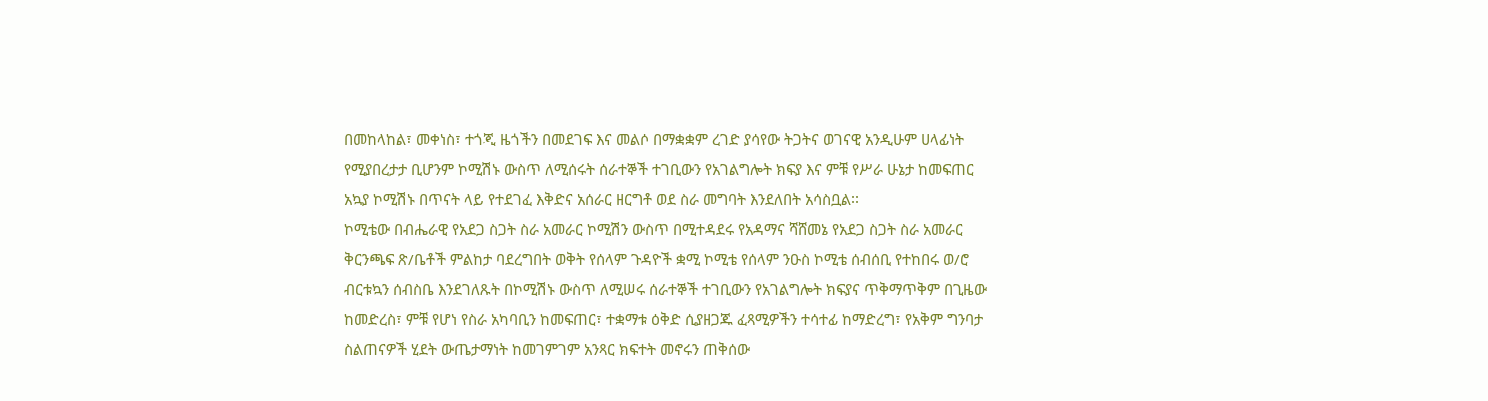በመከላከል፣ መቀነስ፣ ተጎጂ ዜጎችን በመደገፍ እና መልሶ በማቋቋም ረገድ ያሳየው ትጋትና ወገናዊ አንዲሁም ሀላፊነት የሚያበረታታ ቢሆንም ኮሚሽኑ ውስጥ ለሚሰሩት ሰራተኞች ተገቢውን የአገልግሎት ክፍያ እና ምቹ የሥራ ሁኔታ ከመፍጠር አኳያ ኮሚሽኑ በጥናት ላይ የተደገፈ እቅድና አሰራር ዘርግቶ ወደ ስራ መግባት እንደለበት አሳስቧል፡፡
ኮሚቴው በብሔራዊ የአደጋ ስጋት ስራ አመራር ኮሚሽን ውስጥ በሚተዳደሩ የአዳማና ሻሸመኔ የአደጋ ስጋት ስራ አመራር ቅርንጫፍ ጽ/ቤቶች ምልከታ ባደረግበት ወቅት የሰላም ጉዳዮች ቋሚ ኮሚቴ የሰላም ንዑስ ኮሚቴ ሰብሰቢ የተከበሩ ወ/ሮ ብርቱኳን ሰብስቤ እንደገለጹት በኮሚሽኑ ውስጥ ለሚሠሩ ሰራተኞች ተገቢውን የአገልግሎት ክፍያና ጥቅማጥቅም በጊዜው ከመድረስ፣ ምቹ የሆነ የስራ አካባቢን ከመፍጠር፣ ተቋማቱ ዕቅድ ሲያዘጋጁ ፈጻሚዎችን ተሳተፊ ከማድረግ፣ የአቅም ግንባታ ስልጠናዎች ሂደት ውጤታማነት ከመገምገም አንጻር ክፍተት መኖሩን ጠቅሰው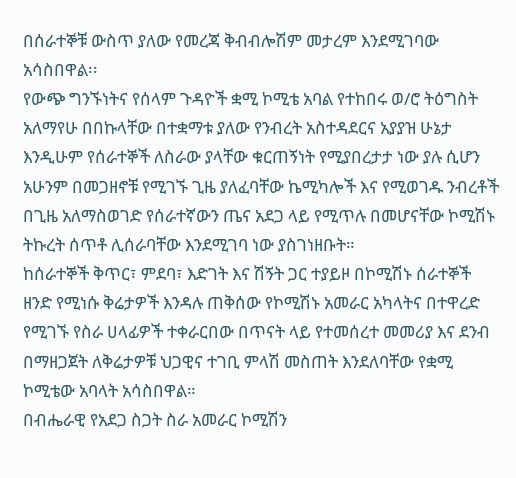በሰራተኞቹ ውስጥ ያለው የመረጃ ቅብብሎሽም መታረም እንደሚገባው አሳስበዋል፡፡
የውጭ ግንኙነትና የሰላም ጉዳዮች ቋሚ ኮሚቴ አባል የተከበሩ ወ/ሮ ትዕግስት አለማየሁ በበኩላቸው በተቋማቱ ያለው የንብረት አስተዳደርና አያያዝ ሁኔታ እንዲሁም የሰራተኞች ለስራው ያላቸው ቁርጠኝነት የሚያበረታታ ነው ያሉ ሲሆን አሁንም በመጋዘኖቹ የሚገኙ ጊዜ ያለፈባቸው ኬሚካሎች እና የሚወገዱ ንብረቶች በጊዜ አለማስወገድ የሰራተኛውን ጤና አደጋ ላይ የሚጥሉ በመሆናቸው ኮሚሽኑ ትኩረት ሰጥቶ ሊሰራባቸው እንደሚገባ ነው ያስገነዘቡት።
ከሰራተኞች ቅጥር፣ ምደባ፣ እድገት እና ሽኝት ጋር ተያይዞ በኮሚሽኑ ሰራተኞች ዘንድ የሚነሱ ቅሬታዎች እንዳሉ ጠቅሰው የኮሚሽኑ አመራር አካላትና በተዋረድ የሚገኙ የስራ ሀላፊዎች ተቀራርበው በጥናት ላይ የተመሰረተ መመሪያ እና ደንብ በማዘጋጀት ለቅሬታዎቹ ህጋዊና ተገቢ ምላሽ መስጠት እንደለባቸው የቋሚ ኮሚቴው አባላት አሳስበዋል።
በብሔራዊ የአደጋ ስጋት ስራ አመራር ኮሚሽን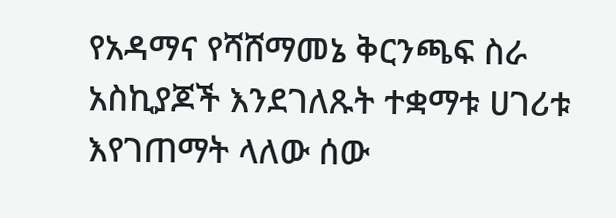የአዳማና የሻሸማመኔ ቅርንጫፍ ስራ አስኪያጆች እንደገለጹት ተቋማቱ ሀገሪቱ እየገጠማት ላለው ሰው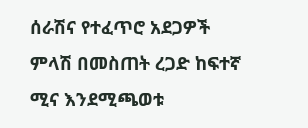ሰራሽና የተፈጥሮ አደጋዎች ምላሽ በመስጠት ረጋድ ከፍተኛ ሚና እንደሚጫወቱ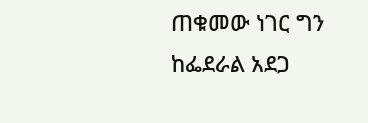ጠቁመው ነገር ግን ከፌደራል አደጋ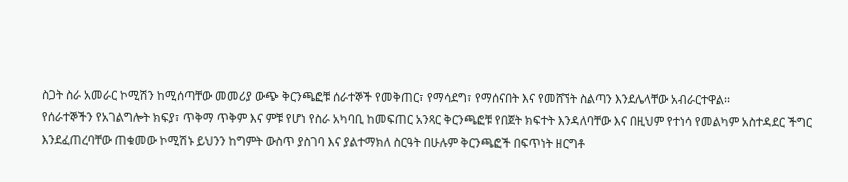ስጋት ስራ አመራር ኮሚሽን ከሚሰጣቸው መመሪያ ውጭ ቅርንጫፎቹ ሰራተኞች የመቅጠር፣ የማሳደግ፣ የማሰናበት እና የመሸኘት ስልጣን እንደሌላቸው አብራርተዋል፡፡
የሰራተኞችን የአገልግሎት ክፍያ፣ ጥቅማ ጥቅም እና ምቹ የሆነ የስራ አካባቢ ከመፍጠር አንጻር ቅርንጫፎቹ የበጀት ክፍተት እንዳለባቸው እና በዚህም የተነሳ የመልካም አስተዳደር ችግር እንደፈጠረባቸው ጠቁመው ኮሚሽኑ ይህንን ከግምት ውስጥ ያስገባ እና ያልተማክለ ስርዓት በሁሉም ቅርንጫፎች በፍጥነት ዘርግቶ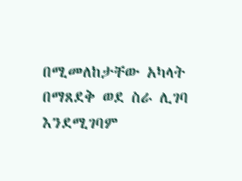በሚመለከታቸው አካላት በማጸደቅ ወደ ስራ ሊገባ እንደሚገባም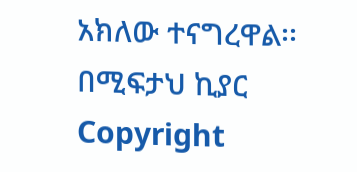አክለው ተናግረዋል፡፡
በሚፍታህ ኪያር
Copyright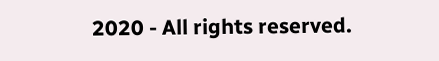2020 - All rights reserved.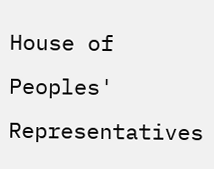House of Peoples' Representatives